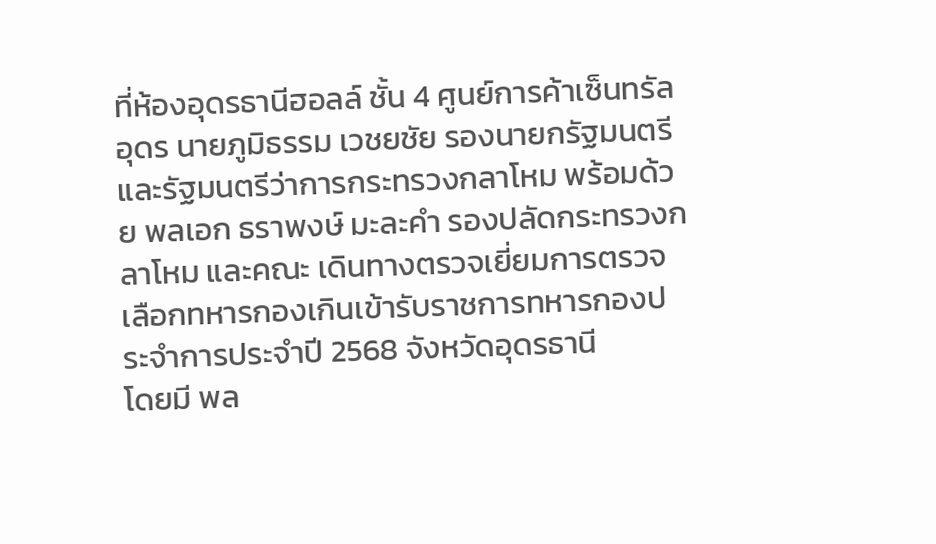ที่ห้องอุดรธานีฮอลล์ ชั้น 4 ศูนย์การค้าเซ็นทรัลอุดร นายภูมิธรรม เวชยชัย รองนายกรัฐมนตรีและรัฐมนตรีว่าการกระทรวงกลาโหม พร้อมด้วย พลเอก ธราพงษ์ มะละคำ รองปลัดกระทรวงกลาโหม และคณะ เดินทางตรวจเยี่ยมการตรวจเลือกทหารกองเกินเข้ารับราชการทหารกองประจำการประจำปี 2568 จังหวัดอุดรธานี
โดยมี พล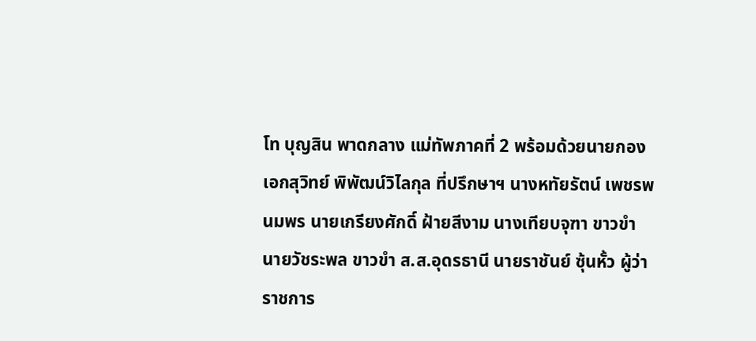โท บุญสิน พาดกลาง แม่ทัพภาคที่ 2 พร้อมด้วยนายกองเอกสุวิทย์ พิพัฒน์วิไลกุล ที่ปรึกษาฯ นางหทัยรัตน์ เพชรพนมพร นายเกรียงศักดิ์ ฝ้ายสีงาม นางเทียบจุฑา ขาวขำ นายวัชระพล ขาวขำ ส.ส.อุดรธานี นายราชันย์ ซุ้นหั้ว ผู้ว่าราชการ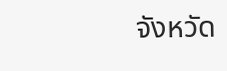จังหวัด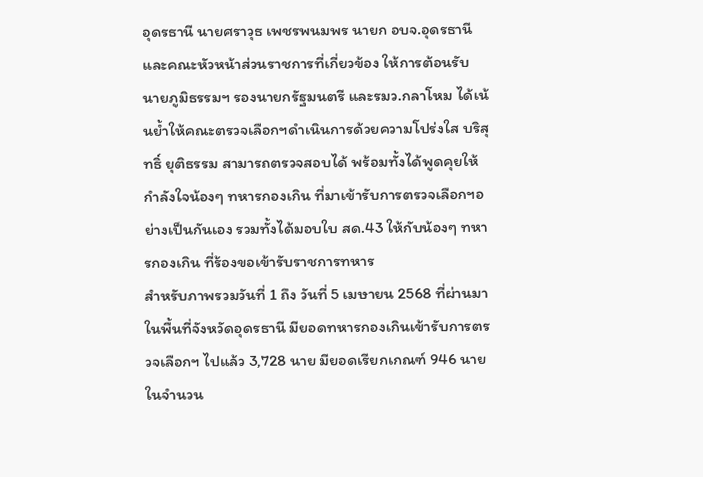อุดรธานี นายศราวุธ เพชรพนมพร นายก อบจ.อุดรธานี และคณะหัวหน้าส่วนราชการที่เกี่ยวข้อง ให้การต้อนรับ
นายภูมิธรรมฯ รองนายกรัฐมนตรี และรมว.กลาโหม ได้เน้นย้ำให้คณะตรวจเลือกฯดำเนินการด้วยความโปร่งใส บริสุทธิ์ ยุติธรรม สามารถตรวจสอบได้ พร้อมทั้งได้พูดคุยให้กำลังใจน้องๆ ทหารกองเกิน ที่มาเข้ารับการตรวจเลือกฯอย่างเป็นกันเอง รวมทั้งได้มอบใบ สด.43 ให้กับน้องๆ ทหารกองเกิน ที่ร้องขอเข้ารับราชการทหาร
สำหรับภาพรวมวันที่ 1 ถึง วันที่ 5 เมษายน 2568 ที่ผ่านมา ในพื้นที่จังหวัดอุดรธานี มียอดทหารกองเกินเข้ารับการตรวจเลือกฯ ไปแล้ว 3,728 นาย มียอดเรียกเกณฑ์ 946 นาย ในจำนวน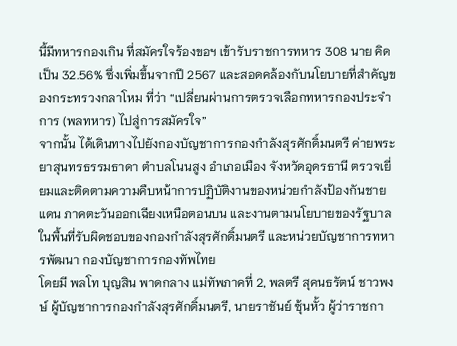นี้มีทหารกองเกิน ที่สมัครใจร้องขอฯ เข้ารับราชการทหาร 308 นาย คิดเป็น 32.56% ซึ่งเพิ่มขึ้นจากปี 2567 และสอดคล้องกับนโยบายที่สำคัญของกระทรวงกลาโหม ที่ว่า “เปลี่ยนผ่านการตรวจเลือกทหารกองประจำการ (พลทหาร) ไปสู่การสมัครใจ”
จากนั้น ได้เดินทางไปยังกองบัญชาการกองกำลังสุรศักดิ์มนตรี ค่ายพระยาสุนทรธรรมธาดา ตำบลโนนสูง อำเภอเมือง จังหวัดอุดรธานี ตรวจเยี่ยมและติดตามความคืบหน้าการปฏิบัติงานของหน่วยกำลังป้องกันชายแดน ภาคตะวันออกเฉียงเหนือตอนบน และงานตามนโยบายของรัฐบาล ในพื้นที่รับผิดชอบของกองกำลังสุรศักดิ์มนตรี และหน่วยบัญชาการทหารพัฒนา กองบัญชาการกองทัพไทย
โดยมี พลโท บุญสิน พาดกลาง แม่ทัพภาคที่ 2, พลตรี สุคนธรัตน์ ชาวพงษ์ ผู้บัญชาการกองกำลังสุรศักดิ์มนตรี, นายราชันย์ ซุ้นหั้ว ผู้ว่าราชกา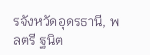รจังหวัดอุดรธานี, พลตรี ฐนิต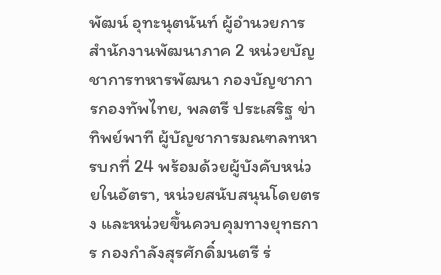พัฒน์ อุทะนุตนันท์ ผู้อำนวยการสำนักงานพัฒนาภาค 2 หน่วยบัญชาการทหารพัฒนา กองบัญชาการกองทัพไทย, พลตรี ประเสริฐ ข่าทิพย์พาที ผู้บัญชาการมณฑลทหารบกที่ 24 พร้อมด้วยผู้บังคับหน่วยในอัตรา, หน่วยสนับสนุนโดยตรง และหน่วยขึ้นควบคุมทางยุทธการ กองกำลังสุรศักดิ์มนตรี ร่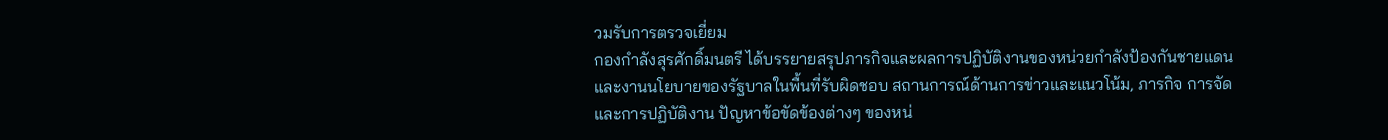วมรับการตรวจเยี่ยม
กองกำลังสุรศักดิ์มนตรี ได้บรรยายสรุปภารกิจและผลการปฏิบัติงานของหน่วยกำลังป้องกันชายแดน และงานนโยบายของรัฐบาลในพื้นที่รับผิดชอบ สถานการณ์ด้านการข่าวและแนวโน้ม, ภารกิจ การจัดและการปฏิบัติงาน ปัญหาข้อขัดข้องต่างๆ ของหน่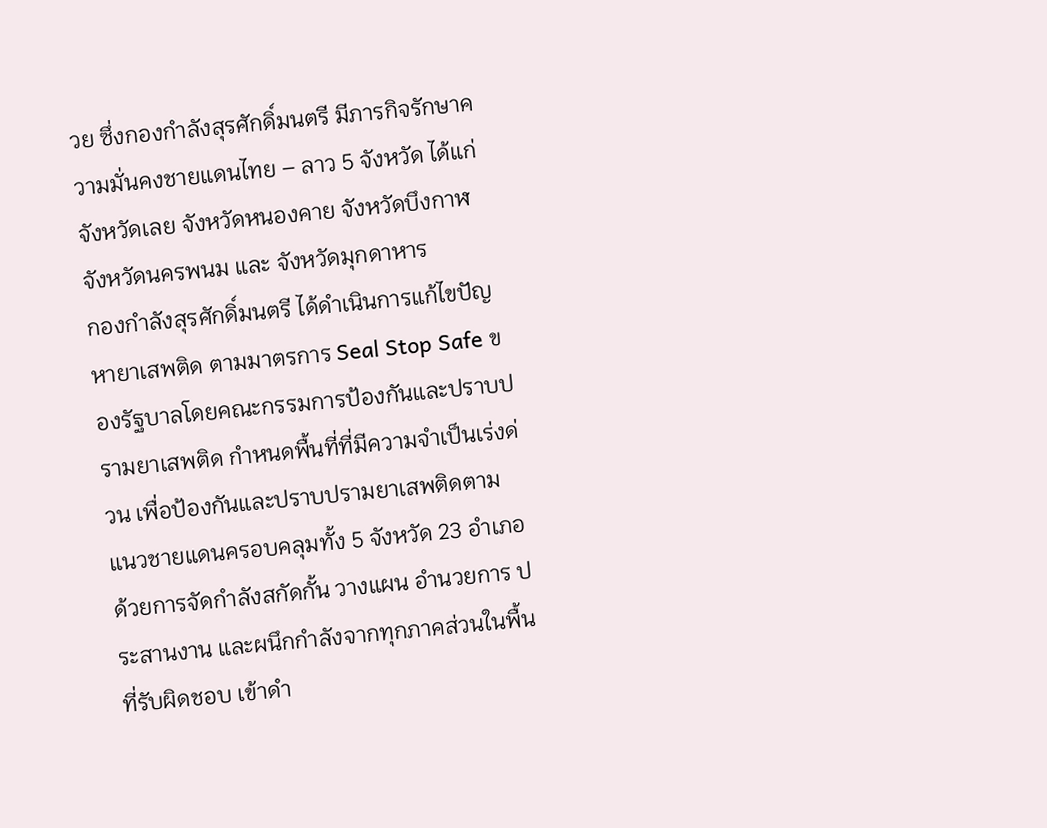วย ซึ่งกองกำลังสุรศักดิ์มนตรี มีภารกิจรักษาความมั่นคงชายแดนไทย – ลาว 5 จังหวัด ได้แก่ จังหวัดเลย จังหวัดหนองคาย จังหวัดบึงกาฬ จังหวัดนครพนม และ จังหวัดมุกดาหาร
กองกำลังสุรศักดิ์มนตรี ได้ดำเนินการแก้ไขปัญหายาเสพติด ตามมาตรการ Seal Stop Safe ของรัฐบาลโดยคณะกรรมการป้องกันและปราบปรามยาเสพติด กำหนดพื้นที่ที่มีความจำเป็นเร่งด่วน เพื่อป้องกันและปราบปรามยาเสพติดตามแนวชายแดนครอบคลุมทั้ง 5 จังหวัด 23 อำเภอ ด้วยการจัดกำลังสกัดกั้น วางแผน อำนวยการ ประสานงาน และผนึกกำลังจากทุกภาคส่วนในพื้นที่รับผิดชอบ เข้าดำ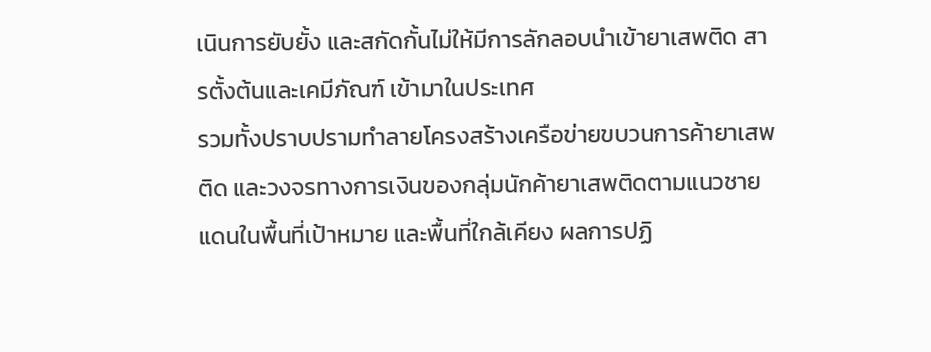เนินการยับยั้ง และสกัดกั้นไม่ให้มีการลักลอบนำเข้ายาเสพติด สารตั้งต้นและเคมีภัณฑ์ เข้ามาในประเทศ
รวมทั้งปราบปรามทำลายโครงสร้างเครือข่ายขบวนการค้ายาเสพติด และวงจรทางการเงินของกลุ่มนักค้ายาเสพติดตามแนวชายแดนในพื้นที่เป้าหมาย และพื้นที่ใกล้เคียง ผลการปฏิ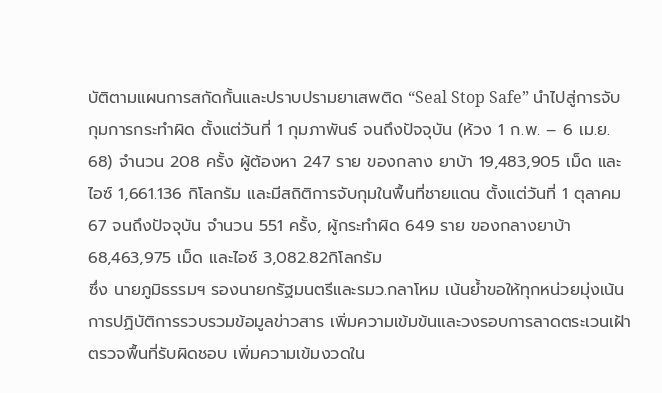บัติตามแผนการสกัดกั้นและปราบปรามยาเสพติด “Seal Stop Safe” นำไปสู่การจับกุมการกระทำผิด ตั้งแต่วันที่ 1 กุมภาพันธ์ จนถึงปัจจุบัน (ห้วง 1 ก.พ. – 6 เม.ย. 68) จำนวน 208 ครั้ง ผู้ต้องหา 247 ราย ของกลาง ยาบ้า 19,483,905 เม็ด และ ไอซ์ 1,661.136 กิโลกรัม และมีสถิติการจับกุมในพื้นที่ชายแดน ตั้งแต่วันที่ 1 ตุลาคม 67 จนถึงปัจจุบัน จำนวน 551 ครั้ง, ผู้กระทำผิด 649 ราย ของกลางยาบ้า 68,463,975 เม็ด และไอซ์ 3,082.82กิโลกรัม
ซึ่ง นายภูมิธรรมฯ รองนายกรัฐมนตรีและรมว.กลาโหม เน้นย้ำขอให้ทุกหน่วยมุ่งเน้นการปฏิบัติการรวบรวมข้อมูลข่าวสาร เพิ่มความเข้มข้นและวงรอบการลาดตระเวนเฝ้าตรวจพื้นที่รับผิดชอบ เพิ่มความเข้มงวดใน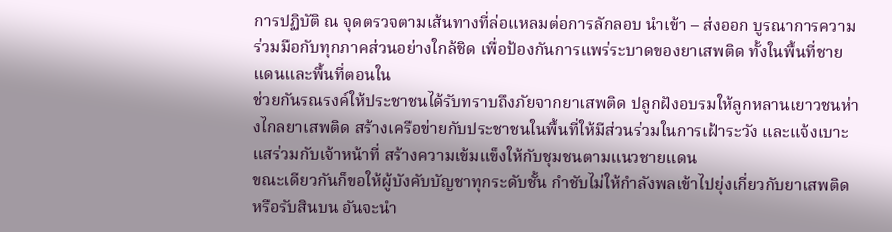การปฏิบัติ ณ จุดตรวจตามเส้นทางที่ล่อแหลมต่อการลักลอบ นำเข้า – ส่งออก บูรณาการความร่วมมือกับทุกภาคส่วนอย่างใกล้ชิด เพื่อป้องกันการแพร่ระบาดของยาเสพติด ทั้งในพื้นที่ชายแดนและพื้นที่ตอนใน
ช่วยกันรณรงค์ให้ประชาชนได้รับทราบถึงภัยจากยาเสพติด ปลูกฝังอบรมให้ลูกหลานเยาวชนห่างไกลยาเสพติด สร้างเครือข่ายกับประชาชนในพื้นที่ให้มีส่วนร่วมในการเฝ้าระวัง และแจ้งเบาะแสร่วมกับเจ้าหน้าที่ สร้างความเข้มแข็งให้กับชุมชนตามแนวชายแดน
ขณะเดียวกันก็ขอให้ผู้บังคับบัญชาทุกระดับชั้น กำชับไม่ให้กำลังพลเข้าไปยุ่งเกี่ยวกับยาเสพติด หรือรับสินบน อันจะนำ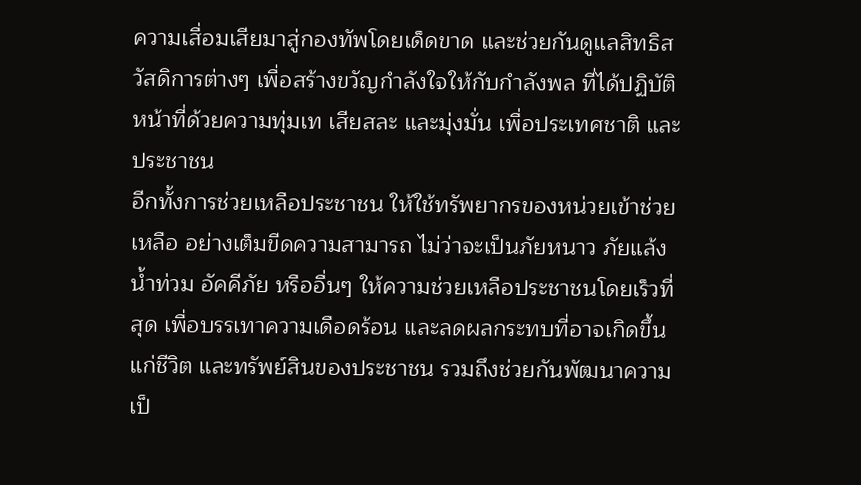ความเสื่อมเสียมาสู่กองทัพโดยเด็ดขาด และช่วยกันดูแลสิทธิสวัสดิการต่างๆ เพื่อสร้างขวัญกำลังใจให้กับกำลังพล ที่ได้ปฏิบัติหน้าที่ด้วยความทุ่มเท เสียสละ และมุ่งมั่น เพื่อประเทศชาติ และประชาชน
อีกทั้งการช่วยเหลือประชาชน ให้ใช้ทรัพยากรของหน่วยเข้าช่วยเหลือ อย่างเต็มขีดความสามารถ ไม่ว่าจะเป็นภัยหนาว ภัยแล้ง น้ำท่วม อัคคีภัย หรืออื่นๆ ให้ความช่วยเหลือประชาชนโดยเร็วที่สุด เพื่อบรรเทาความเดือดร้อน และลดผลกระทบที่อาจเกิดขึ้นแก่ชีวิต และทรัพย์สินของประชาชน รวมถึงช่วยกันพัฒนาความเป็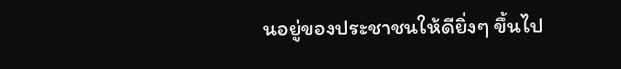นอยู่ของประชาชนให้ดียิ่งๆ ขึ้นไป